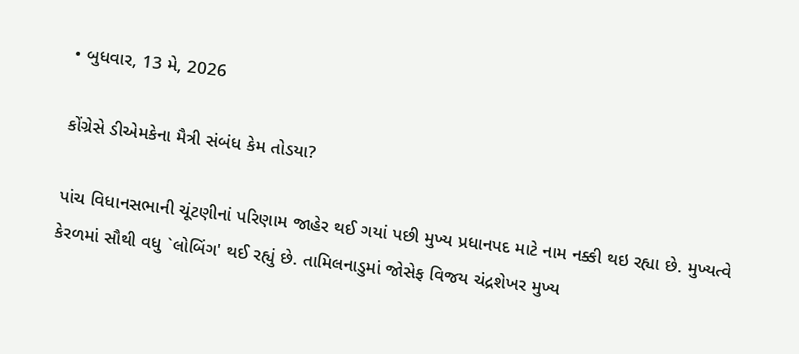• બુધવાર, 13 મે, 2026

કોંગ્રેસે ડીએમકેના મૈત્રી સંબંધ કેમ તોડયા?

પાંચ વિધાનસભાની ચૂંટણીનાં પરિણામ જાહેર થઈ ગયાં પછી મુખ્ય પ્રધાનપદ માટે નામ નક્કી થઇ રહ્યા છે. મુખ્યત્વે કેરળમાં સૌથી વધુ `લોબિંગ' થઈ રહ્યું છે. તામિલનાડુમાં જોસેફ વિજય ચંદ્રશેખર મુખ્ય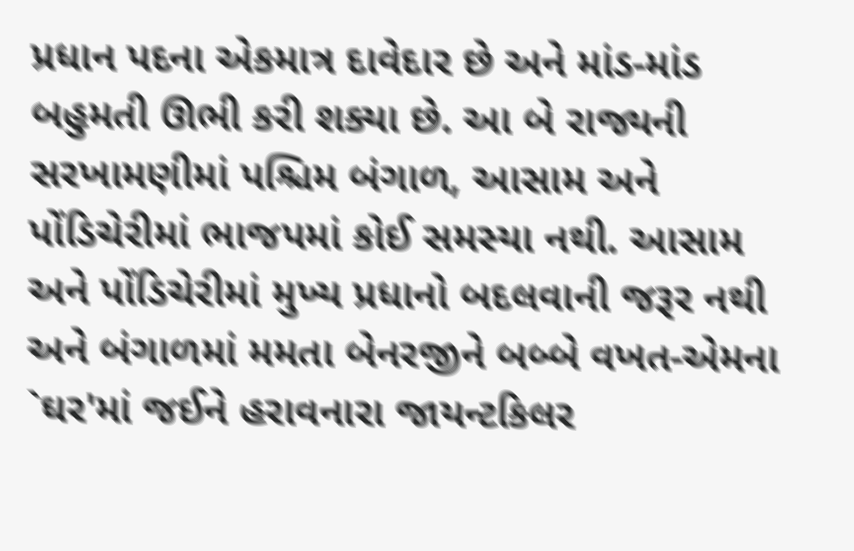પ્રધાન પદના એકમાત્ર દાવેદાર છે અને માંડ-માંડ બહુમતી ઊભી કરી શક્યા છે. આ બે રાજ્યની સરખામણીમાં પશ્ચિમ બંગાળ, આસામ અને પોંડિચેરીમાં ભાજપમાં કોઈ સમસ્યા નથી. આસામ અને પોંડિચેરીમાં મુખ્ય પ્રધાનો બદલવાની જરૂર નથી અને બંગાળમાં મમતા બેનરજીને બબ્બે વખત-એમના `ઘર'માં જઈને હરાવનારા જાયન્ટકિલર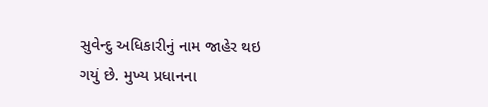સુવેન્દુ અધિકારીનું નામ જાહેર થઇ ગયું છે. મુખ્ય પ્રધાનના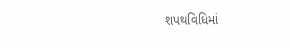શપથવિધિમાં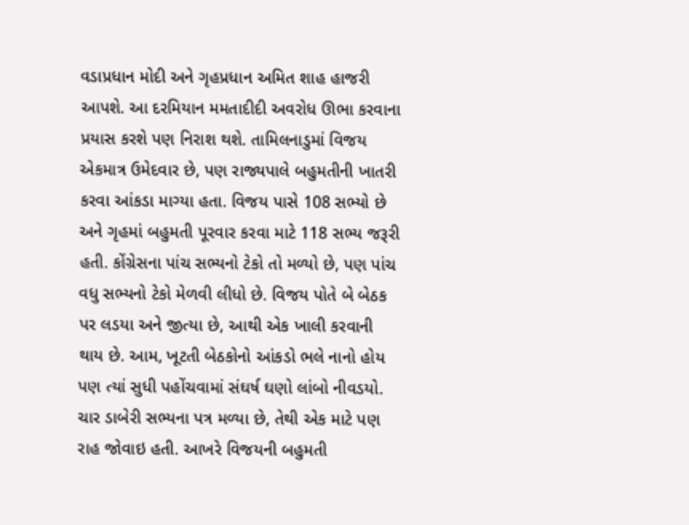વડાપ્રધાન મોદી અને ગૃહપ્રધાન અમિત શાહ હાજરી આપશે. આ દરમિયાન મમતાદીદી અવરોધ ઊભા કરવાના પ્રયાસ કરશે પણ નિરાશ થશે. તામિલનાડુમાં વિજય એકમાત્ર ઉમેદવાર છે, પણ રાજ્યપાલે બહુમતીની ખાતરી કરવા આંકડા માગ્યા હતા. વિજય પાસે 108 સભ્યો છે અને ગૃહમાં બહુમતી પૂરવાર કરવા માટે 118 સભ્ય જરૂરી હતી. કોંગ્રેસના પાંચ સભ્યનો ટેકો તો મળ્યો છે, પણ પાંચ વધુ સભ્યનો ટેકો મેળવી લીધો છે. વિજય પોતે બે બેઠક પર લડયા અને જીત્યા છે, આથી એક ખાલી કરવાની થાય છે. આમ, ખૂટતી બેઠકોનો આંકડો ભલે નાનો હોય પણ ત્યાં સુધી પહોંચવામાં સંઘર્ષ ઘણો લાંબો નીવડયો. ચાર ડાબેરી સભ્યના પત્ર મળ્યા છે, તેથી એક માટે પણ રાહ જોવાઇ હતી. આખરે વિજયની બહુમતી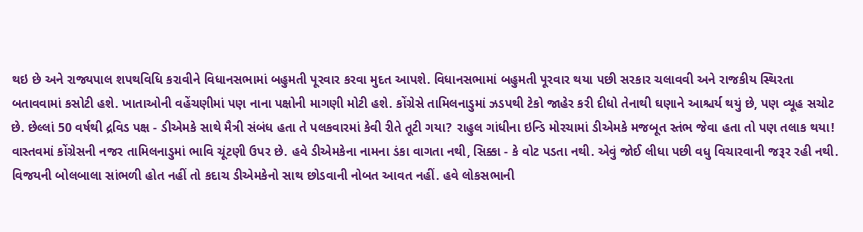થઇ છે અને રાજ્યપાલ શપથવિધિ કરાવીને વિધાનસભામાં બહુમતી પૂરવાર કરવા મુદત આપશે. વિધાનસભામાં બહુમતી પૂરવાર થયા પછી સરકાર ચલાવવી અને રાજકીય સ્થિરતા બતાવવામાં કસોટી હશે. ખાતાઓની વહેંચણીમાં પણ નાના પક્ષોની માગણી મોટી હશે. કોંગ્રેસે તામિલનાડુમાં ઝડપથી ટેકો જાહેર કરી દીધો તેનાથી ઘણાને આશ્ચર્ય થયું છે, પણ વ્યૂહ સચોટ છે. છેલ્લાં 50 વર્ષથી દ્રવિડ પક્ષ - ડીએમકે સાથે મૈત્રી સંબંધ હતા તે પલકવારમાં કેવી રીતે તૂટી ગયા? રાહુલ ગાંધીના ઇન્ડિ મોરચામાં ડીએમકે મજબૂત સ્તંભ જેવા હતા તો પણ તલાક થયા! વાસ્તવમાં કોંગ્રેસની નજર તામિલનાડુમાં ભાવિ ચૂંટણી ઉપર છે. હવે ડીએમકેના નામના ડંકા વાગતા નથી, સિક્કા - કે વોટ પડતા નથી. એવું જોઈ લીધા પછી વધુ વિચારવાની જરૂર રહી નથી. વિજયની બોલબાલા સાંભળી હોત નહીં તો કદાચ ડીએમકેનો સાથ છોડવાની નોબત આવત નહીં. હવે લોકસભાની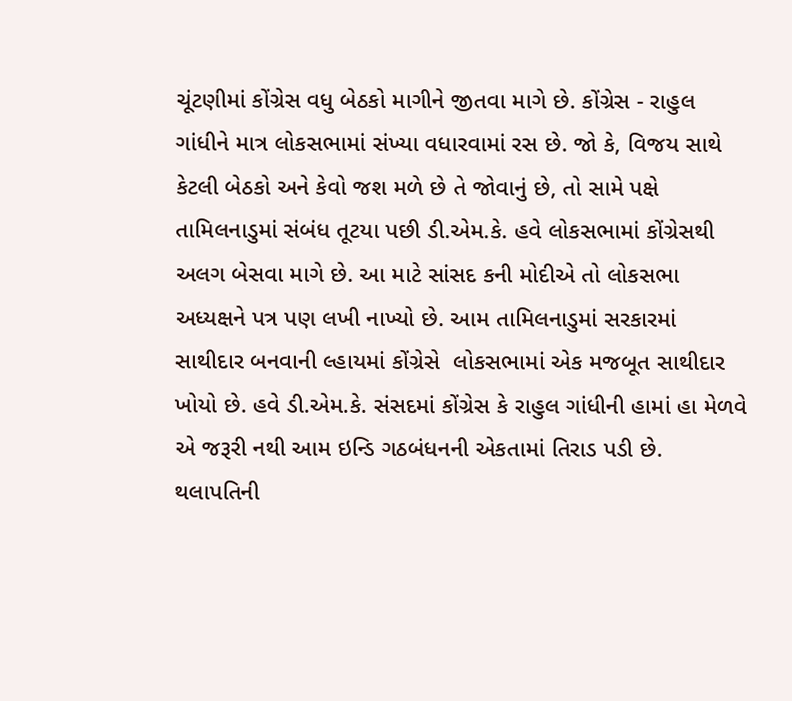ચૂંટણીમાં કોંગ્રેસ વધુ બેઠકો માગીને જીતવા માગે છે. કોંગ્રેસ - રાહુલ ગાંધીને માત્ર લોકસભામાં સંખ્યા વધારવામાં રસ છે. જો કે, વિજય સાથે કેટલી બેઠકો અને કેવો જશ મળે છે તે જોવાનું છે, તો સામે પક્ષે તામિલનાડુમાં સંબંધ તૂટયા પછી ડી.એમ.કે. હવે લોકસભામાં કોંગ્રેસથી અલગ બેસવા માગે છે. આ માટે સાંસદ કની મોદીએ તો લોકસભા અધ્યક્ષને પત્ર પણ લખી નાખ્યો છે. આમ તામિલનાડુમાં સરકારમાં સાથીદાર બનવાની લ્હાયમાં કોંગ્રેસે  લોકસભામાં એક મજબૂત સાથીદાર ખોયો છે. હવે ડી.એમ.કે. સંસદમાં કોંગ્રેસ કે રાહુલ ગાંધીની હામાં હા મેળવે એ જરૂરી નથી આમ ઇન્ડિ ગઠબંધનની એકતામાં તિરાડ પડી છે. થલાપતિની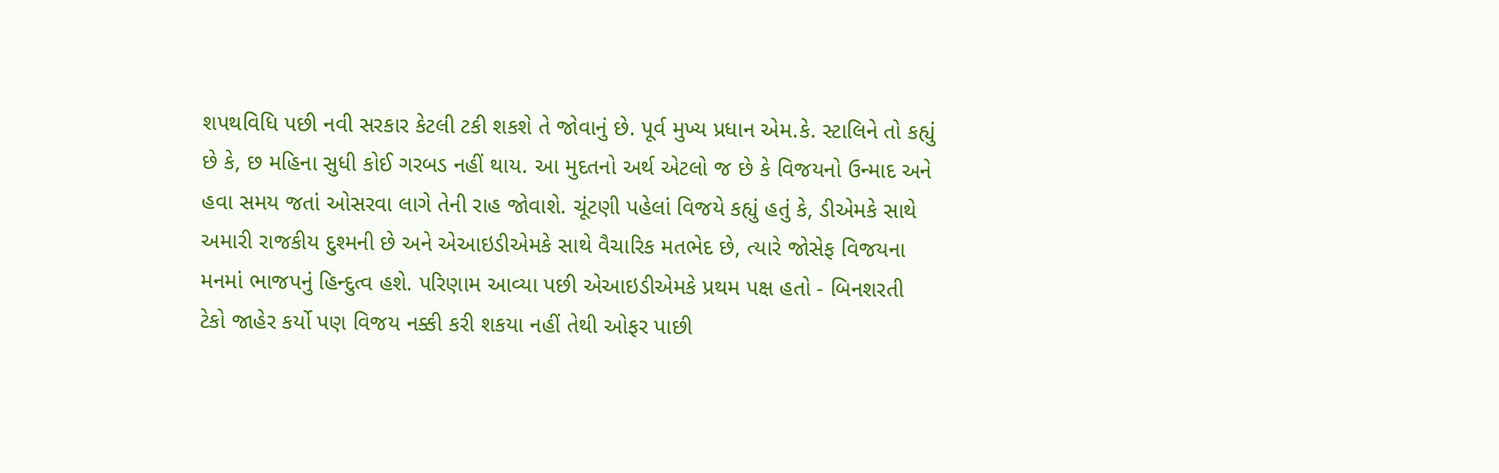શપથવિધિ પછી નવી સરકાર કેટલી ટકી શકશે તે જોવાનું છે. પૂર્વ મુખ્ય પ્રધાન એમ.કે. સ્ટાલિને તો કહ્યું છે કે, છ મહિના સુધી કોઈ ગરબડ નહીં થાય. આ મુદતનો અર્થ એટલો જ છે કે વિજયનો ઉન્માદ અને હવા સમય જતાં ઓસરવા લાગે તેની રાહ જોવાશે. ચૂંટણી પહેલાં વિજયે કહ્યું હતું કે, ડીએમકે સાથે અમારી રાજકીય દુશ્મની છે અને એઆઇડીએમકે સાથે વૈચારિક મતભેદ છે, ત્યારે જોસેફ વિજયના મનમાં ભાજપનું હિન્દુત્વ હશે. પરિણામ આવ્યા પછી એઆઇડીએમકે પ્રથમ પક્ષ હતો - બિનશરતી ટેકો જાહેર કર્યો પણ વિજય નક્કી કરી શકયા નહીં તેથી ઓફર પાછી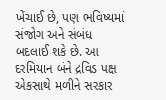ખેંચાઈ છે, પણ ભવિષ્યમાં સંજોગ અને સંબંધ બદલાઈ શકે છે. આ દરમિયાન બંને દ્રવિડ પક્ષ એકસાથે મળીને સરકાર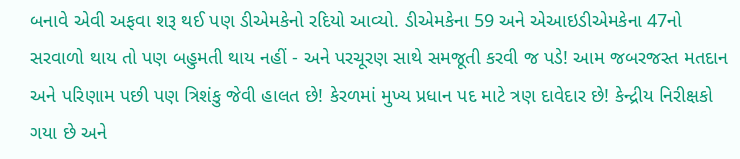બનાવે એવી અફવા શરૂ થઈ પણ ડીએમકેનો રદિયો આવ્યો. ડીએમકેના 59 અને એઆઇડીએમકેના 47નો સરવાળો થાય તો પણ બહુમતી થાય નહીં - અને પરચૂરણ સાથે સમજૂતી કરવી જ પડે! આમ જબરજસ્ત મતદાન અને પરિણામ પછી પણ ત્રિશંકુ જેવી હાલત છે! કેરળમાં મુખ્ય પ્રધાન પદ માટે ત્રણ દાવેદાર છે! કેન્દ્રીય નિરીક્ષકો ગયા છે અને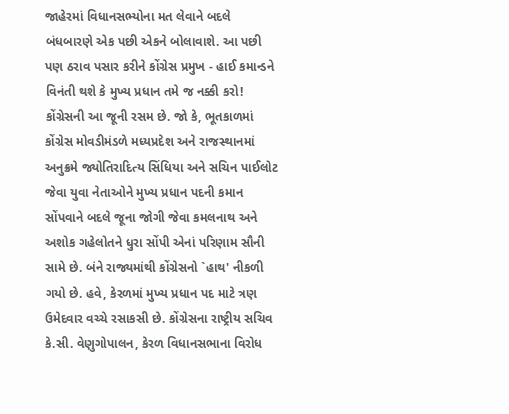જાહેરમાં વિધાનસભ્યોના મત લેવાને બદલે બંધબારણે એક પછી એકને બોલાવાશે. આ પછી પણ ઠરાવ પસાર કરીને કોંગ્રેસ પ્રમુખ - હાઈ કમાન્ડને વિનંતી થશે કે મુખ્ય પ્રધાન તમે જ નક્કી કરો! કોંગ્રેસની આ જૂની રસમ છે. જો કે, ભૂતકાળમાં કોંગ્રેસ મોવડીમંડળે મધ્યપ્રદેશ અને રાજસ્થાનમાં અનુક્રમે જ્યોતિરાદિત્ય સિંધિયા અને સચિન પાઈલોટ જેવા યુવા નેતાઓને મુખ્ય પ્રધાન પદની કમાન સોંપવાને બદલે જૂના જોગી જેવા કમલનાથ અને અશોક ગહેલોતને ધુરા સોંપી એનાં પરિણામ સૌની સામે છે. બંને રાજ્યમાંથી કોંગ્રેસનો `હાથ' નીકળી ગયો છે. હવે, કેરળમાં મુખ્ય પ્રધાન પદ માટે ત્રણ ઉમેદવાર વચ્ચે રસાકસી છે. કોંગ્રેસના રાષ્ટ્રીય સચિવ કે.સી. વેણુગોપાલન, કેરળ વિધાનસભાના વિરોધ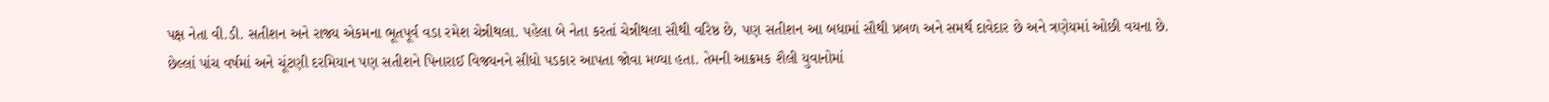પક્ષ નેતા વી.ડી. સતીશન અને રાજ્ય એકમના ભૂતપૂર્વ વડા રમેશ ચેન્નીથલા. પહેલા બે નેતા કરતાં ચેન્નીથલા સૌથી વરિષ્ઠ છે, પણ સતીશન આ બધામાં સૌથી પ્રબળ અને સમર્થ દાવેદાર છે અને ત્રણેયમાં ઓછી વયના છે. છેલ્લાં પાંચ વર્ષમાં અને ચૂંટણી દરમિયાન પણ સતીશને પિનારાઈ વિજયનને સીધો પડકાર આપતા જોવા મળ્યા હતા. તેમની આક્રમક શૈલી યુવાનોમાં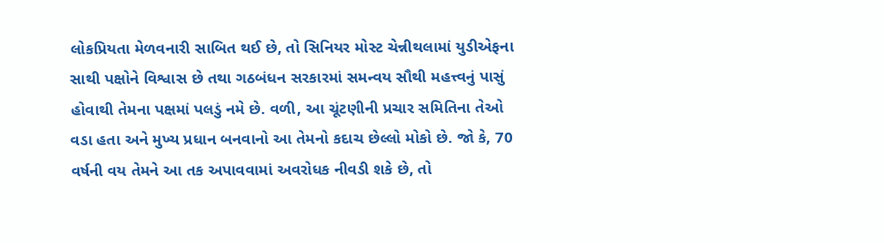લોકપ્રિયતા મેળવનારી સાબિત થઈ છે, તો સિનિયર મોસ્ટ ચેન્નીથલામાં યુડીએફના સાથી પક્ષોને વિશ્વાસ છે તથા ગઠબંધન સરકારમાં સમન્વય સૌથી મહત્ત્વનું પાસું હોવાથી તેમના પક્ષમાં પલડું નમે છે. વળી, આ ચૂંટણીની પ્રચાર સમિતિના તેઓ વડા હતા અને મુખ્ય પ્રધાન બનવાનો આ તેમનો કદાચ છેલ્લો મોકો છે. જો કે, 70 વર્ષની વય તેમને આ તક અપાવવામાં અવરોધક નીવડી શકે છે, તો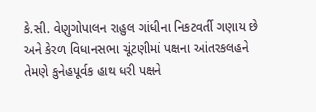કે.સી. વેણુગોપાલન રાહુલ ગાંધીના નિકટવર્તી ગણાય છે અને કેરળ વિધાનસભા ચૂંટણીમાં પક્ષના આંતરકલહને તેમણે કુનેહપૂર્વક હાથ ધરી પક્ષને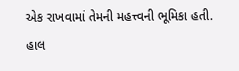એક રાખવામાં તેમની મહત્ત્વની ભૂમિકા હતી. હાલ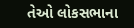તેઓ લોકસભાના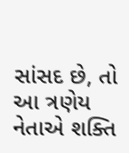સાંસદ છે, તો આ ત્રણેય નેતાએ શક્તિ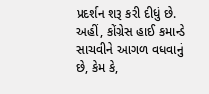પ્રદર્શન શરૂ કરી દીધું છે. અહીં, કોંગ્રેસ હાઈ કમાન્ડે સાચવીને આગળ વધવાનું છે, કેમ કે,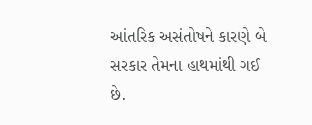આંતરિક અસંતોષને કારણે બે સરકાર તેમના હાથમાંથી ગઈ છે.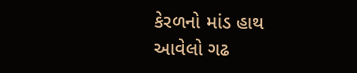કેરળનો માંડ હાથ આવેલો ગઢ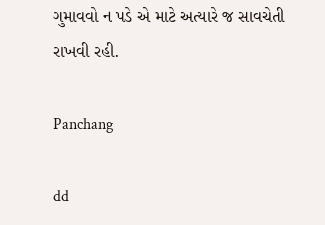ગુમાવવો ન પડે એ માટે અત્યારે જ સાવચેતી રાખવી રહી.

Panchang

dd